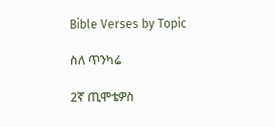Bible Verses by Topic

ስለ ጥንካሬ

2ኛ ጢሞቴዎስ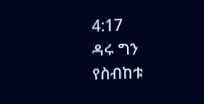4:17
ዳሩ ግን የስብከቱ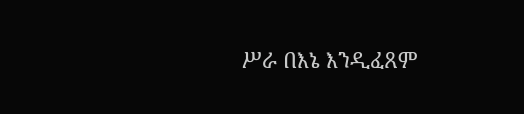ሥራ በእኔ እንዲፈጸም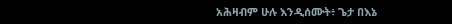አሕዛብም ሁሉ እንዲሰሙት፥ ጌታ በእኔ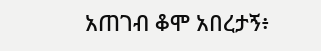አጠገብ ቆሞ አበረታኝ፥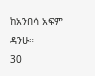ከአንበሳ አፍም ዳንሁ።
30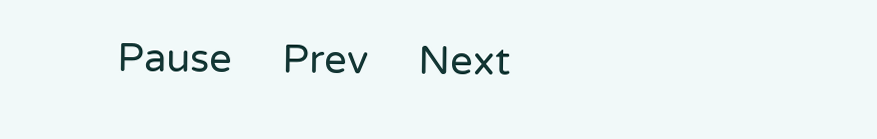Pause     Prev     Next